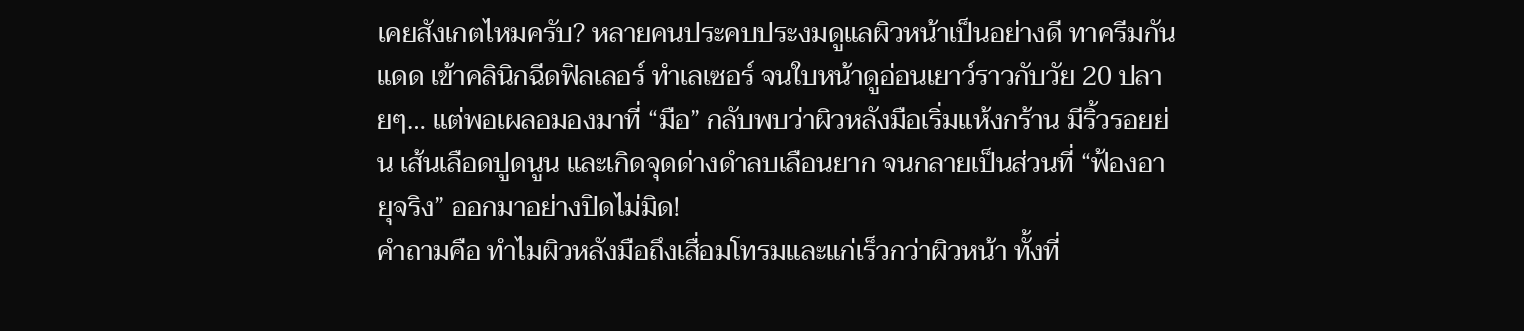เคยสังเกตไหมครับ? หลายคนประคบประงมดูแลผิวหน้าเป็นอย่างดี ทาครีมกันแดด เข้าคลินิกฉีดฟิลเลอร์ ทำเลเซอร์ จนใบหน้าดูอ่อนเยาว์ราวกับวัย 20 ปลายๆ… แต่พอเผลอมองมาที่ “มือ” กลับพบว่าผิวหลังมือเริ่มแห้งกร้าน มีริ้วรอยย่น เส้นเลือดปูดนูน และเกิดจุดด่างดำลบเลือนยาก จนกลายเป็นส่วนที่ “ฟ้องอายุจริง” ออกมาอย่างปิดไม่มิด!
คำถามคือ ทำไมผิวหลังมือถึงเสื่อมโทรมและแก่เร็วกว่าผิวหน้า ทั้งที่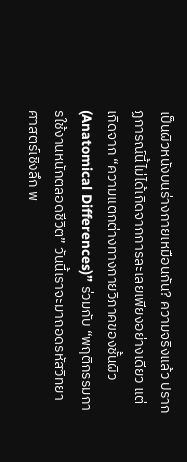เป็นผิวหนังบนร่างกายเหมือนกัน? ความจริงแล้ว ปรากฏการณ์นี้ไม่ได้เกิดจากการละเลยเพียงอย่างเดียว แต่เกิดจาก “ความแตกต่างทางกายวิภาคของชั้นผิว (Anatomical Differences)” ร่วมกับ “พฤติกรรมการใช้งานหนักตลอดชีวิต” วันนี้เราจะมาถอดรหัสวิทยาศาสตร์เชิงลึก พ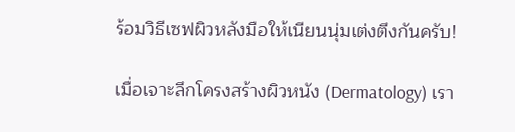ร้อมวิธีเซฟผิวหลังมือให้เนียนนุ่มเต่งตึงกันครับ!

เมื่อเจาะลึกโครงสร้างผิวหนัง (Dermatology) เรา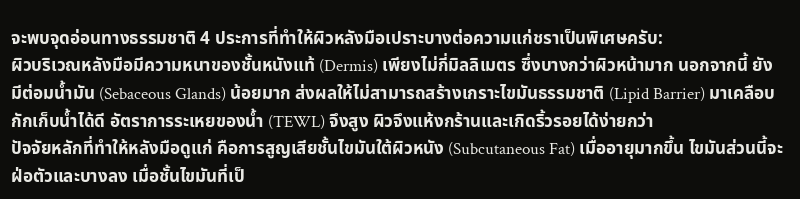จะพบจุดอ่อนทางธรรมชาติ 4 ประการที่ทำให้ผิวหลังมือเปราะบางต่อความแก่ชราเป็นพิเศษครับ:
ผิวบริเวณหลังมือมีความหนาของชั้นหนังแท้ (Dermis) เพียงไม่กี่มิลลิเมตร ซึ่งบางกว่าผิวหน้ามาก นอกจากนี้ ยังมีต่อมน้ำมัน (Sebaceous Glands) น้อยมาก ส่งผลให้ไม่สามารถสร้างเกราะไขมันธรรมชาติ (Lipid Barrier) มาเคลือบกักเก็บน้ำได้ดี อัตราการระเหยของน้ำ (TEWL) จึงสูง ผิวจึงแห้งกร้านและเกิดริ้วรอยได้ง่ายกว่า
ปัจจัยหลักที่ทำให้หลังมือดูแก่ คือการสูญเสียชั้นไขมันใต้ผิวหนัง (Subcutaneous Fat) เมื่ออายุมากขึ้น ไขมันส่วนนี้จะฝ่อตัวและบางลง เมื่อชั้นไขมันที่เป็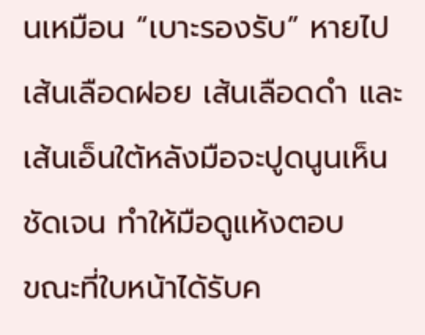นเหมือน “เบาะรองรับ” หายไป เส้นเลือดฝอย เส้นเลือดดำ และเส้นเอ็นใต้หลังมือจะปูดนูนเห็นชัดเจน ทำให้มือดูแห้งตอบ
ขณะที่ใบหน้าได้รับค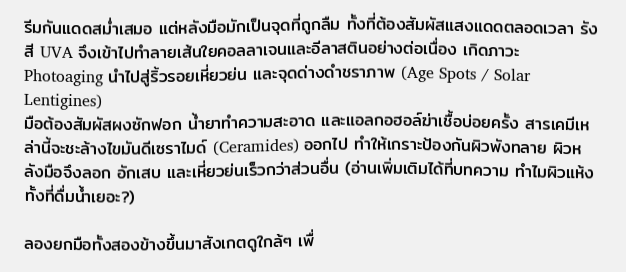รีมกันแดดสม่ำเสมอ แต่หลังมือมักเป็นจุดที่ถูกลืม ทั้งที่ต้องสัมผัสแสงแดดตลอดเวลา รังสี UVA จึงเข้าไปทำลายเส้นใยคอลลาเจนและอีลาสตินอย่างต่อเนื่อง เกิดภาวะ Photoaging นำไปสู่ริ้วรอยเหี่ยวย่น และจุดด่างดำชราภาพ (Age Spots / Solar Lentigines)
มือต้องสัมผัสผงซักฟอก น้ำยาทำความสะอาด และแอลกอฮอล์ฆ่าเชื้อบ่อยครั้ง สารเคมีเหล่านี้จะชะล้างไขมันดีเซราไมด์ (Ceramides) ออกไป ทำให้เกราะป้องกันผิวพังทลาย ผิวหลังมือจึงลอก อักเสบ และเหี่ยวย่นเร็วกว่าส่วนอื่น (อ่านเพิ่มเติมได้ที่บทความ ทำไมผิวแห้ง ทั้งที่ดื่มน้ำเยอะ?)

ลองยกมือทั้งสองข้างขึ้นมาสังเกตดูใกล้ๆ เพื่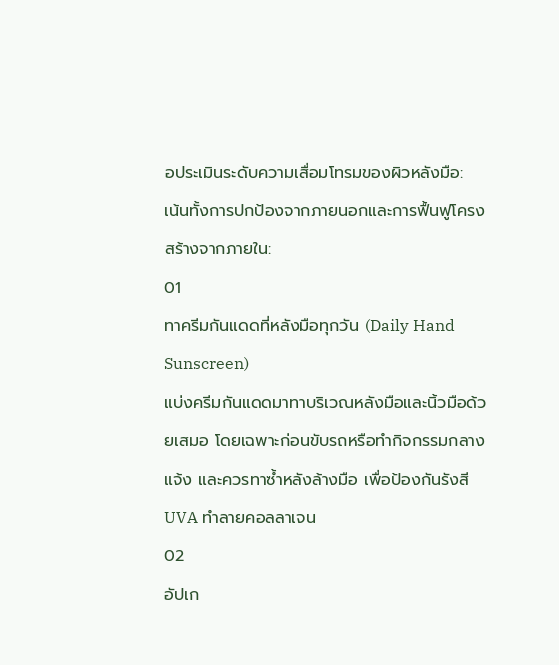อประเมินระดับความเสื่อมโทรมของผิวหลังมือ:
เน้นทั้งการปกป้องจากภายนอกและการฟื้นฟูโครงสร้างจากภายใน:
01
ทาครีมกันแดดที่หลังมือทุกวัน (Daily Hand Sunscreen)
แบ่งครีมกันแดดมาทาบริเวณหลังมือและนิ้วมือด้วยเสมอ โดยเฉพาะก่อนขับรถหรือทำกิจกรรมกลางแจ้ง และควรทาซ้ำหลังล้างมือ เพื่อป้องกันรังสี UVA ทำลายคอลลาเจน
02
อัปเก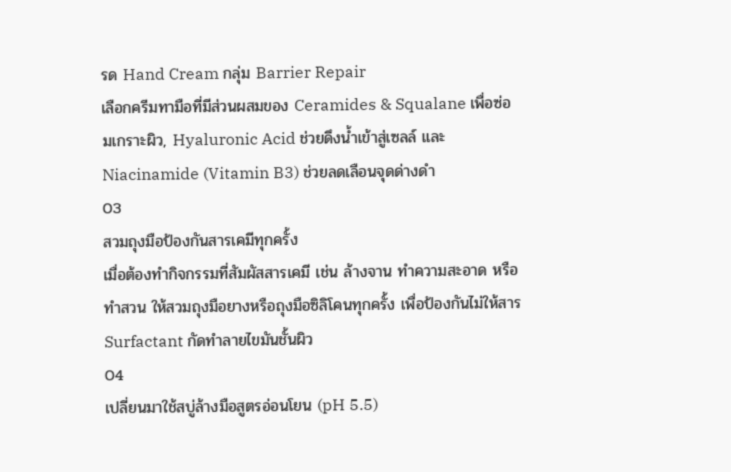รด Hand Cream กลุ่ม Barrier Repair
เลือกครีมทามือที่มีส่วนผสมของ Ceramides & Squalane เพื่อซ่อมเกราะผิว, Hyaluronic Acid ช่วยดึงน้ำเข้าสู่เซลล์ และ Niacinamide (Vitamin B3) ช่วยลดเลือนจุดด่างดำ
03
สวมถุงมือป้องกันสารเคมีทุกครั้ง
เมื่อต้องทำกิจกรรมที่สัมผัสสารเคมี เช่น ล้างจาน ทำความสะอาด หรือทำสวน ให้สวมถุงมือยางหรือถุงมือซิลิโคนทุกครั้ง เพื่อป้องกันไม่ให้สาร Surfactant กัดทำลายไขมันชั้นผิว
04
เปลี่ยนมาใช้สบู่ล้างมือสูตรอ่อนโยน (pH 5.5)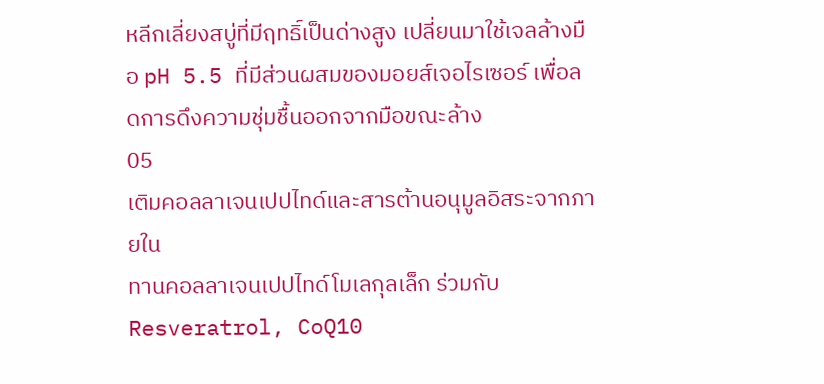หลีกเลี่ยงสบู่ที่มีฤทธิ์เป็นด่างสูง เปลี่ยนมาใช้เจลล้างมือ pH 5.5 ที่มีส่วนผสมของมอยส์เจอไรเซอร์ เพื่อลดการดึงความชุ่มชื้นออกจากมือขณะล้าง
05
เติมคอลลาเจนเปปไทด์และสารต้านอนุมูลอิสระจากภายใน
ทานคอลลาเจนเปปไทด์โมเลกุลเล็ก ร่วมกับ Resveratrol, CoQ10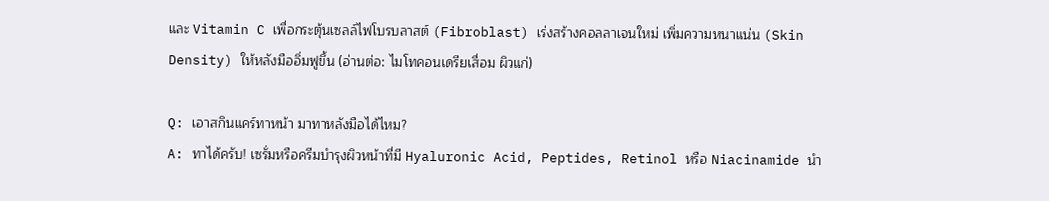และ Vitamin C เพื่อกระตุ้นเซลล์ไฟโบรบลาสต์ (Fibroblast) เร่งสร้างคอลลาเจนใหม่ เพิ่มความหนาแน่น (Skin Density) ให้หลังมืออิ่มฟูขึ้น (อ่านต่อ: ไมโทคอนเดรียเสื่อม ผิวแก่)

Q: เอาสกินแคร์ทาหน้า มาทาหลังมือได้ไหม?
A: ทาได้ครับ! เซรั่มหรือครีมบำรุงผิวหน้าที่มี Hyaluronic Acid, Peptides, Retinol หรือ Niacinamide นำ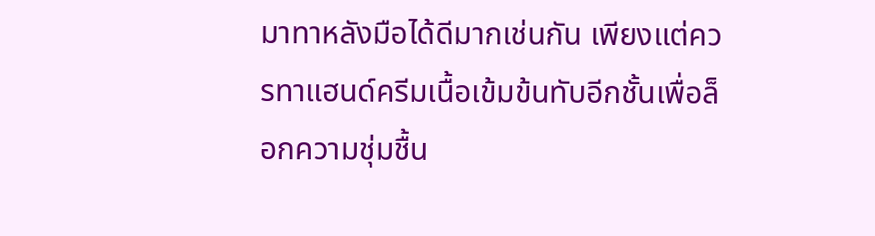มาทาหลังมือได้ดีมากเช่นกัน เพียงแต่ควรทาแฮนด์ครีมเนื้อเข้มข้นทับอีกชั้นเพื่อล็อกความชุ่มชื้น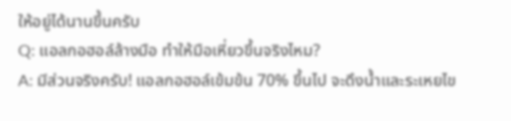ให้อยู่ได้นานขึ้นครับ
Q: แอลกอฮอล์ล้างมือ ทำให้มือเหี่ยวขึ้นจริงไหม?
A: มีส่วนจริงครับ! แอลกอฮอล์เข้มข้น 70% ขึ้นไป จะดึงน้ำและระเหยไข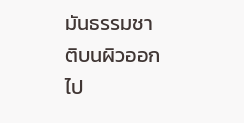มันธรรมชาติบนผิวออกไป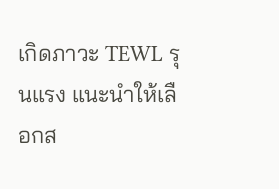เกิดภาวะ TEWL รุนแรง แนะนำให้เลือกส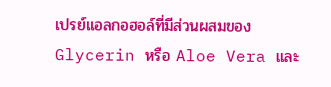เปรย์แอลกอฮอล์ที่มีส่วนผสมของ Glycerin หรือ Aloe Vera และ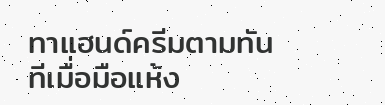ทาแฮนด์ครีมตามทันทีเมื่อมือแห้ง